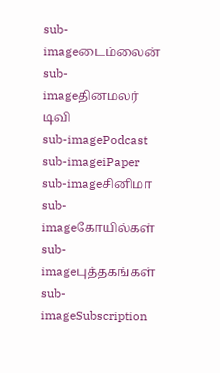sub-imageடைம்லைன்
sub-imageதினமலர் டிவி
sub-imagePodcast
sub-imageiPaper
sub-imageசினிமா
sub-imageகோயில்கள்
sub-imageபுத்தகங்கள்
sub-imageSubscription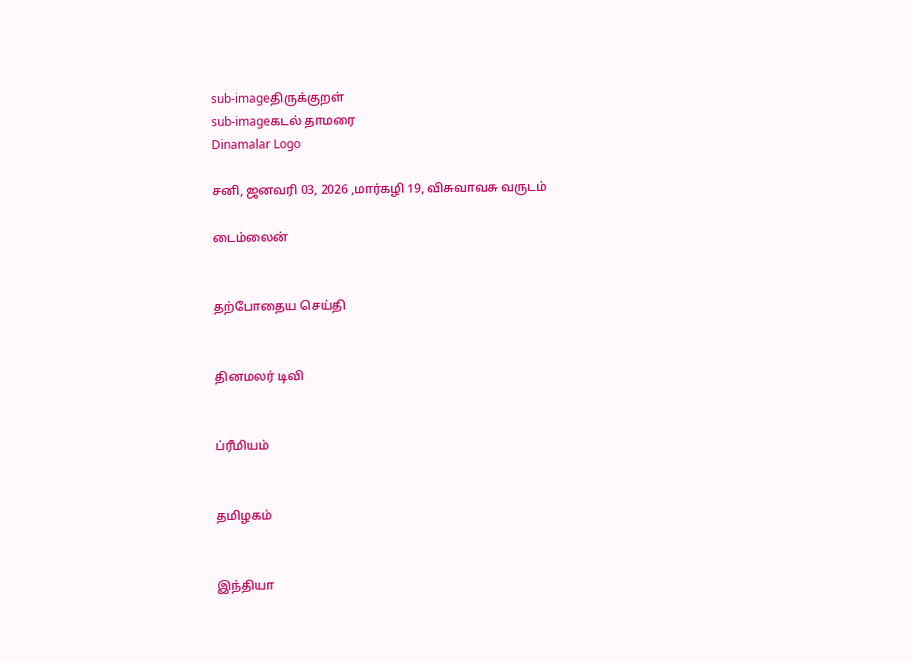sub-imageதிருக்குறள்
sub-imageகடல் தாமரை
Dinamalar Logo

சனி, ஜனவரி 03, 2026 ,மார்கழி 19, விசுவாவசு வருடம்

டைம்லைன்


தற்போதைய செய்தி


தினமலர் டிவி


ப்ரீமியம்


தமிழகம்


இந்தியா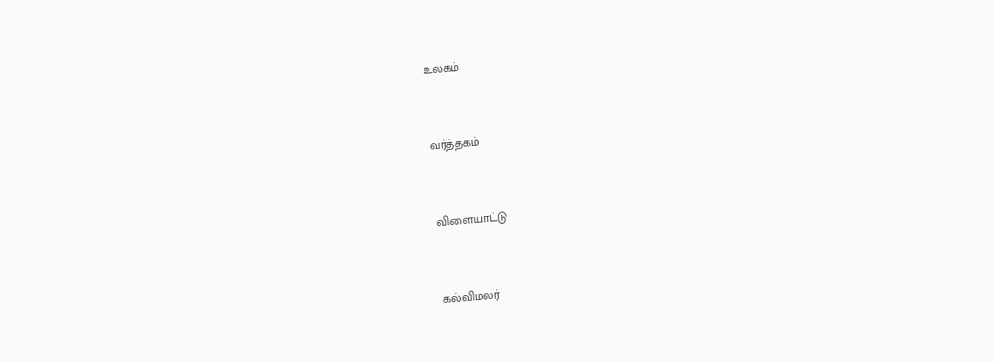உலகம்


வர்த்தகம்


விளையாட்டு


கல்விமலர்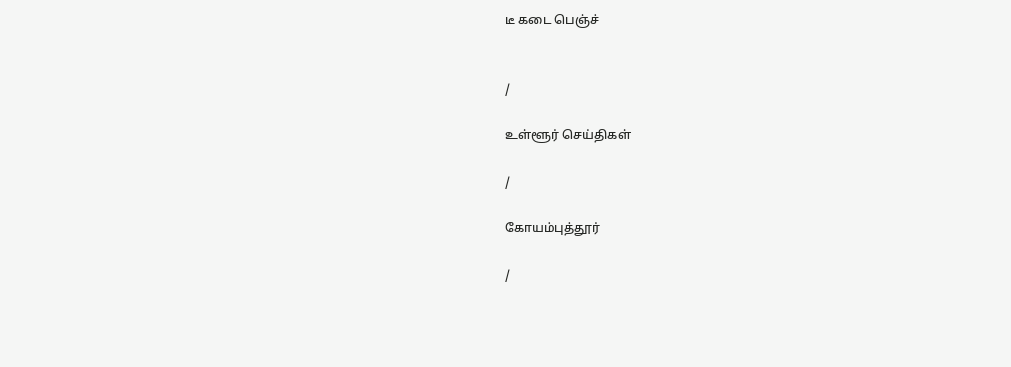டீ கடை பெஞ்ச்


/

உள்ளூர் செய்திகள்

/

கோயம்புத்தூர்

/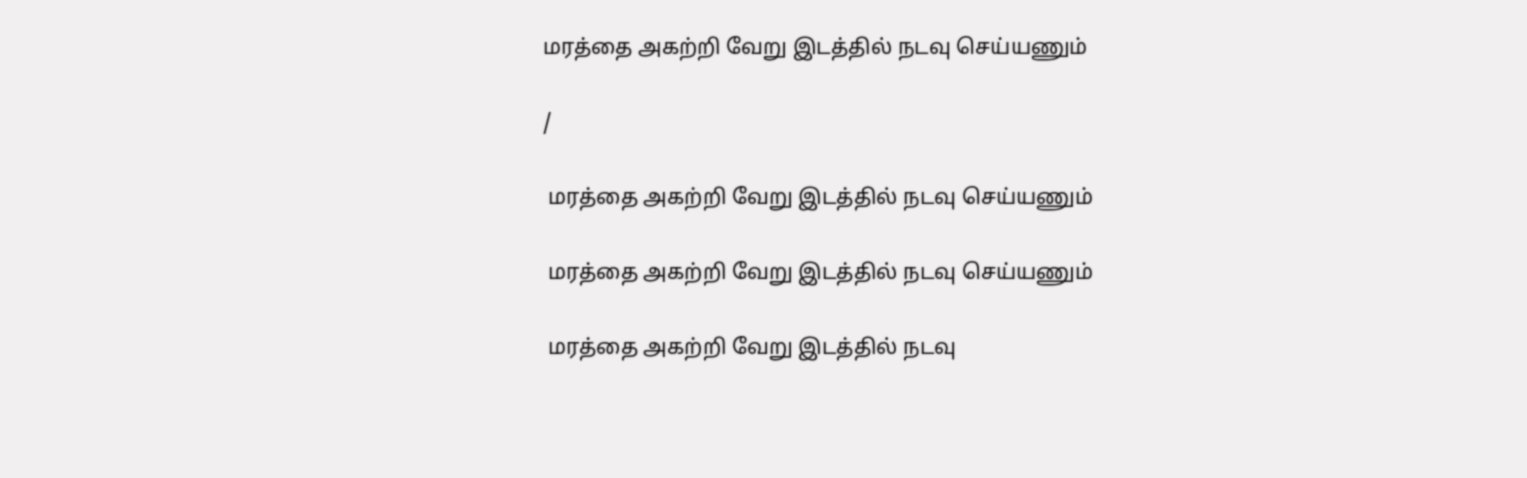மரத்தை அகற்றி வேறு இடத்தில் நடவு செய்யணும்

/

 மரத்தை அகற்றி வேறு இடத்தில் நடவு செய்யணும்

 மரத்தை அகற்றி வேறு இடத்தில் நடவு செய்யணும்

 மரத்தை அகற்றி வேறு இடத்தில் நடவு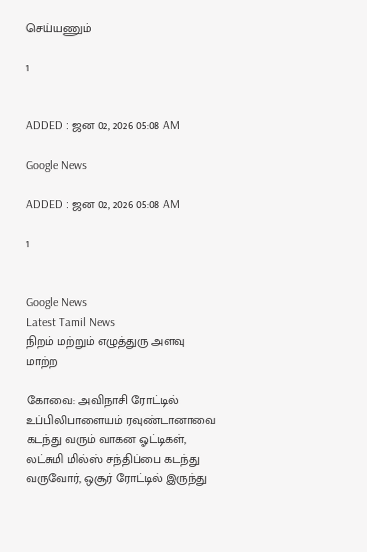செய்யணும்

1


ADDED : ஜன 02, 2026 05:08 AM

Google News

ADDED : ஜன 02, 2026 05:08 AM

1


Google News
Latest Tamil News
நிறம் மற்றும் எழுத்துரு அளவு மாற்ற

கோவை: அவிநாசி ரோட்டில் உப்பிலிபாளையம் ரவுண்டானாவை கடந்து வரும் வாகன ஓட்டிகள், லட்சுமி மில்ஸ் சந்திப்பை கடந்து வருவோர், ஒசூர் ரோட்டில் இருந்து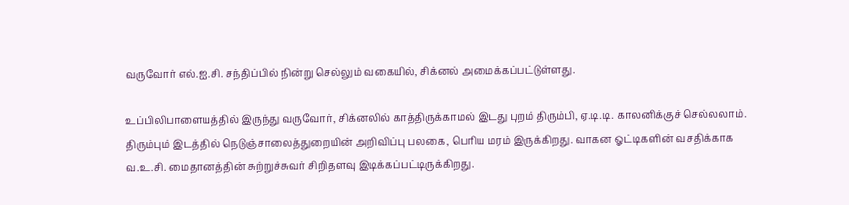வருவோர் எல்.ஐ.சி. சந்திப்பில் நின்று செல்லும் வகையில், சிக்னல் அமைக்கப்பட்டுள்ளது.

உப்பிலிபாளையத்தில் இருந்து வருவோர், சிக்னலில் காத்திருக்காமல் இடது புறம் திரும்பி, ஏ.டி.டி. காலனிக்குச் செல்லலாம். திரும்பும் இடத்தில் நெடுஞ்சாலைத்துறையின் அறிவிப்பு பலகை, பெரிய மரம் இருக்கிறது. வாகன ஓட்டிகளின் வசதிக்காக வ.உ.சி. மைதானத்தின் சுற்றுச்சுவர் சிறிதளவு இடிக்கப்பட்டிருக்கிறது.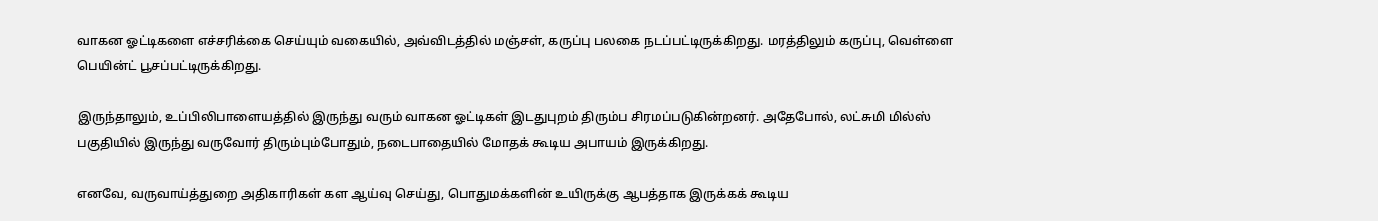வாகன ஓட்டிகளை எச்சரிக்கை செய்யும் வகையில், அவ்விடத்தில் மஞ்சள், கருப்பு பலகை நடப்பட்டிருக்கிறது. மரத்திலும் கருப்பு, வெள்ளை பெயின்ட் பூசப்பட்டிருக்கிறது.

இருந்தாலும், உப்பிலிபாளையத்தில் இருந்து வரும் வாகன ஓட்டிகள் இடதுபுறம் திரும்ப சிரமப்படுகின்றனர். அதேபோல், லட்சுமி மில்ஸ் பகுதியில் இருந்து வருவோர் திரும்பும்போதும், நடைபாதையில் மோதக் கூடிய அபாயம் இருக்கிறது.

எனவே, வருவாய்த்துறை அதிகாரிகள் கள ஆய்வு செய்து, பொதுமக்களின் உயிருக்கு ஆபத்தாக இருக்கக் கூடிய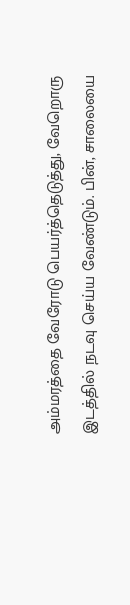அம்மரத்தை வேரோடு பெயர்த்தெடுத்து, வேறொரு இடத்தில் நடவு செய்ய வேண்டும். பின், சாலையை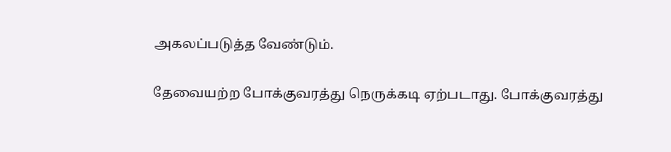அகலப்படுத்த வேண்டும்.

தேவையற்ற போக்குவரத்து நெருக்கடி ஏற்படாது. போக்குவரத்து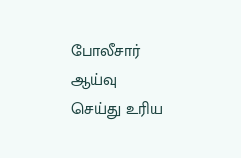போலீசார் ஆய்வு செய்து உரிய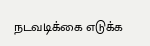நடவடிக்கை எடுக்க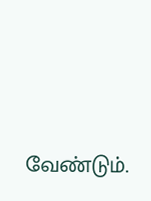வேண்டும்.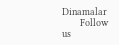Dinamalar
      Follow us